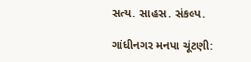સત્ય. સાહસ. સંકલ્પ.

ગાંધીનગર મનપા ચૂંટણી: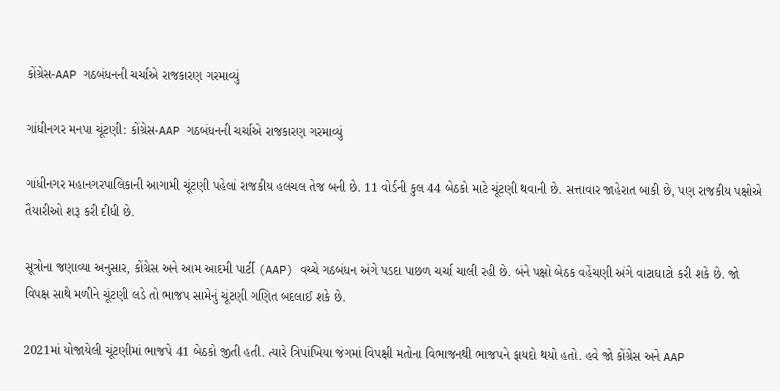કોંગ્રેસ-AAP ગઠબંધનની ચર્ચાએ રાજકારણ ગરમાવ્યું

ગાંધીનગર મનપા ચૂંટણી: કોંગ્રેસ-AAP ગઠબંધનની ચર્ચાએ રાજકારણ ગરમાવ્યું

ગાંધીનગર મહાનગરપાલિકાની આગામી ચૂંટણી પહેલાં રાજકીય હલચલ તેજ બની છે. 11 વોર્ડની કુલ 44 બેઠકો માટે ચૂંટણી થવાની છે. સત્તાવાર જાહેરાત બાકી છે, પણ રાજકીય પક્ષોએ તૈયારીઓ શરૂ કરી દીધી છે.

સૂત્રોના જણાવ્યા અનુસાર, કોંગ્રેસ અને આમ આદમી પાર્ટી (AAP) વચ્ચે ગઠબંધન અંગે પડદા પાછળ ચર્ચા ચાલી રહી છે. બંને પક્ષો બેઠક વહેંચણી અંગે વાટાઘાટો કરી શકે છે. જો વિપક્ષ સાથે મળીને ચૂંટણી લડે તો ભાજપ સામેનું ચૂંટણી ગણિત બદલાઈ શકે છે.

2021માં યોજાયેલી ચૂંટણીમાં ભાજપે 41 બેઠકો જીતી હતી. ત્યારે ત્રિપાંખિયા જંગમાં વિપક્ષી મતોના વિભાજનથી ભાજપને ફાયદો થયો હતો. હવે જો કોંગ્રેસ અને AAP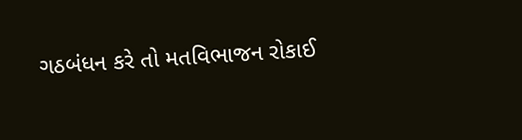ગઠબંધન કરે તો મતવિભાજન રોકાઈ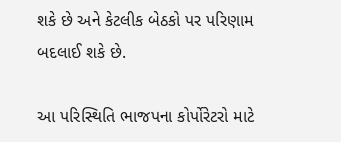શકે છે અને કેટલીક બેઠકો પર પરિણામ બદલાઈ શકે છે.

આ પરિસ્થિતિ ભાજપના કોર્પોરેટરો માટે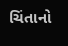ચિંતાનો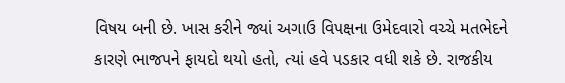વિષય બની છે. ખાસ કરીને જ્યાં અગાઉ વિપક્ષના ઉમેદવારો વચ્ચે મતભેદને કારણે ભાજપને ફાયદો થયો હતો, ત્યાં હવે પડકાર વધી શકે છે. રાજકીય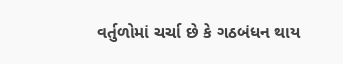વર્તુળોમાં ચર્ચા છે કે ગઠબંધન થાય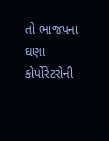તો ભાજપના ઘણા કોર્પોરેટરોની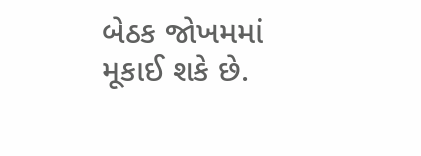બેઠક જોખમમાં મૂકાઈ શકે છે.